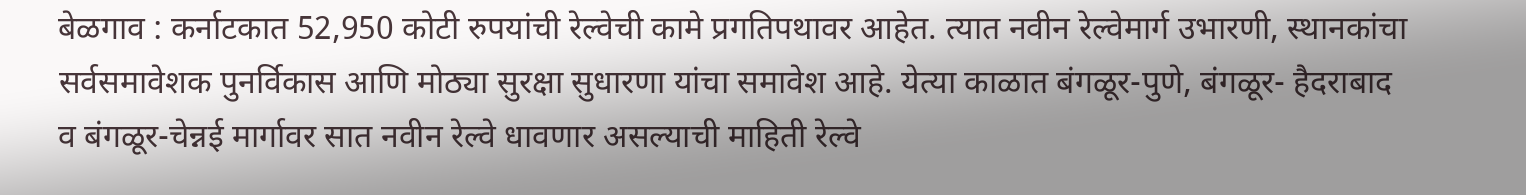बेळगाव : कर्नाटकात 52,950 कोटी रुपयांची रेल्वेची कामे प्रगतिपथावर आहेत. त्यात नवीन रेल्वेमार्ग उभारणी, स्थानकांचा सर्वसमावेशक पुनर्विकास आणि मोठ्या सुरक्षा सुधारणा यांचा समावेश आहे. येत्या काळात बंगळूर-पुणे, बंगळूर- हैदराबाद व बंगळूर-चेन्नई मार्गावर सात नवीन रेल्वे धावणार असल्याची माहिती रेल्वे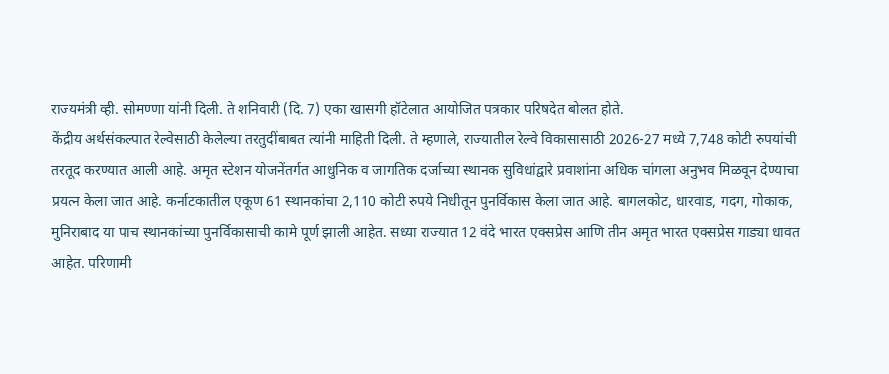राज्यमंत्री व्ही. सोमण्णा यांनी दिली. ते शनिवारी (दि. 7) एका खासगी हॉटेलात आयोजित पत्रकार परिषदेत बोलत होते.
केंद्रीय अर्थसंकल्पात रेल्वेसाठी केलेल्या तरतुदींबाबत त्यांनी माहिती दिली. ते म्हणाले, राज्यातील रेल्वे विकासासाठी 2026-27 मध्ये 7,748 कोटी रुपयांची तरतूद करण्यात आली आहे. अमृत स्टेशन योजनेंतर्गत आधुनिक व जागतिक दर्जाच्या स्थानक सुविधांद्वारे प्रवाशांना अधिक चांगला अनुभव मिळवून देण्याचा प्रयत्न केला जात आहे. कर्नाटकातील एकूण 61 स्थानकांचा 2,110 कोटी रुपये निधीतून पुनर्विकास केला जात आहे. बागलकोट, धारवाड, गदग, गोकाक, मुनिराबाद या पाच स्थानकांच्या पुनर्विकासाची कामे पूर्ण झाली आहेत. सध्या राज्यात 12 वंदे भारत एक्सप्रेस आणि तीन अमृत भारत एक्सप्रेस गाड्या धावत आहेत. परिणामी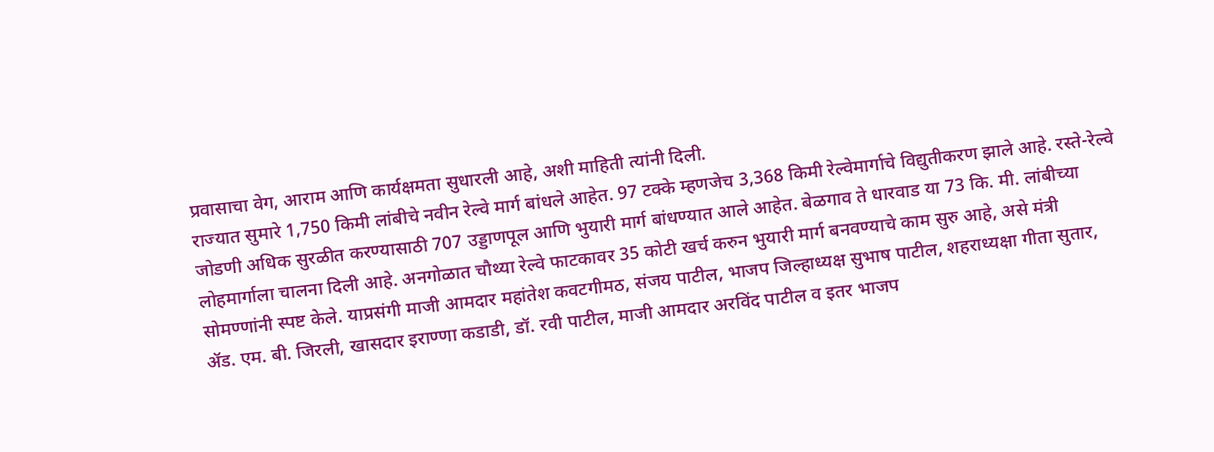प्रवासाचा वेग, आराम आणि कार्यक्षमता सुधारली आहे, अशी माहिती त्यांनी दिली.
राज्यात सुमारे 1,750 किमी लांबीचे नवीन रेल्वे मार्ग बांधले आहेत. 97 टक्के म्हणजेच 3,368 किमी रेल्वेमार्गाचे विद्युतीकरण झाले आहे. रस्ते-रेल्वे जोडणी अधिक सुरळीत करण्यासाठी 707 उड्डाणपूल आणि भुयारी मार्ग बांधण्यात आले आहेत. बेळगाव ते धारवाड या 73 कि. मी. लांबीच्या लोहमार्गाला चालना दिली आहे. अनगोळात चौथ्या रेल्वे फाटकावर 35 कोटी खर्च करुन भुयारी मार्ग बनवण्याचे काम सुरु आहे, असे मंत्री सोमण्णांनी स्पष्ट केले. याप्रसंगी माजी आमदार महांतेश कवटगीमठ, संजय पाटील, भाजप जिल्हाध्यक्ष सुभाष पाटील, शहराध्यक्षा गीता सुतार, ॲड. एम. बी. जिरली, खासदार इराण्णा कडाडी, डॉ. रवी पाटील, माजी आमदार अरविंद पाटील व इतर भाजप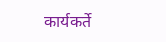कार्यकर्ते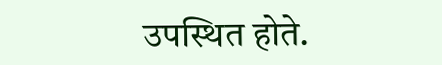उपस्थित होते.